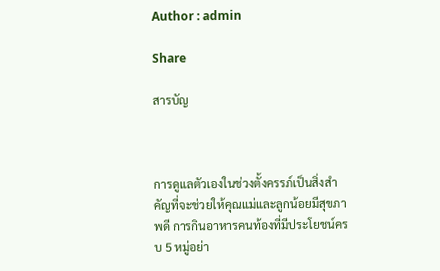Author : admin

Share

สารบัญ



การดูแลตัวเองในช่วงตั้งครรภ์เป็นสิ่งสำคัญที่จะช่วยให้คุณแม่และลูกน้อยมีสุขภาพดี การกินอาหารคนท้องที่มีประโยชน์ครบ 5 หมู่อย่า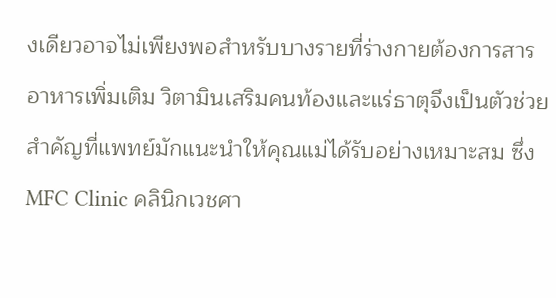งเดียวอาจไม่เพียงพอสำหรับบางรายที่ร่างกายต้องการสารอาหารเพิ่มเติม วิตามินเสริมคนท้องและแร่ธาตุจึงเป็นตัวช่วยสำคัญที่แพทย์มักแนะนำให้คุณแม่ได้รับอย่างเหมาะสม ซึ่ง MFC Clinic คลินิกเวชศา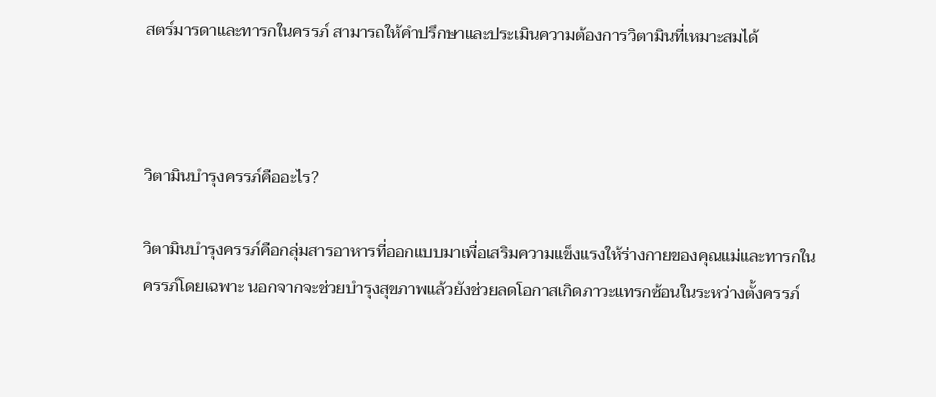สตร์มารดาและทารกในครรภ์ สามารถให้คำปรึกษาและประเมินความต้องการวิตามินที่เหมาะสมได้



วิตามินบำรุงครรภ์คืออะไร?

วิตามินบำรุงครรภ์คือกลุ่มสารอาหารที่ออกแบบมาเพื่อเสริมความแข็งแรงให้ร่างกายของคุณแม่และทารกในครรภ์โดยเฉพาะ นอกจากจะช่วยบำรุงสุขภาพแล้วยังช่วยลดโอกาสเกิดภาวะแทรกซ้อนในระหว่างตั้งครรภ์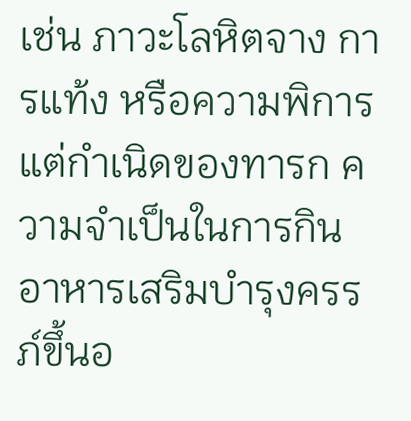เช่น ภาวะโลหิตจาง การแท้ง หรือความพิการแต่กำเนิดของทารก ความจำเป็นในการกินอาหารเสริมบำรุงครรภ์ขึ้นอ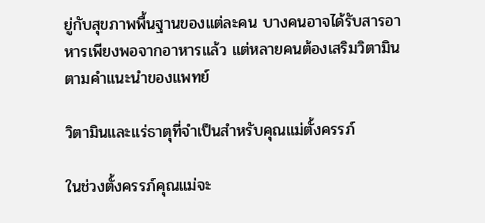ยู่กับสุขภาพพื้นฐานของแต่ละคน บางคนอาจได้รับสารอาหารเพียงพอจากอาหารแล้ว แต่หลายคนต้องเสริมวิตามินตามคำแนะนำของแพทย์

วิตามินและแร่ธาตุที่จำเป็นสำหรับคุณแม่ตั้งครรภ์

ในช่วงตั้งครรภ์คุณแม่จะ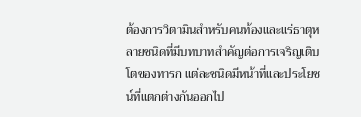ต้องการวิตามินสำหรับคนท้องและแร่ธาตุหลายชนิดที่มีบทบาทสำคัญต่อการเจริญเติบโตของทารก แต่ละชนิดมีหน้าที่และประโยชน์ที่แตกต่างกันออกไป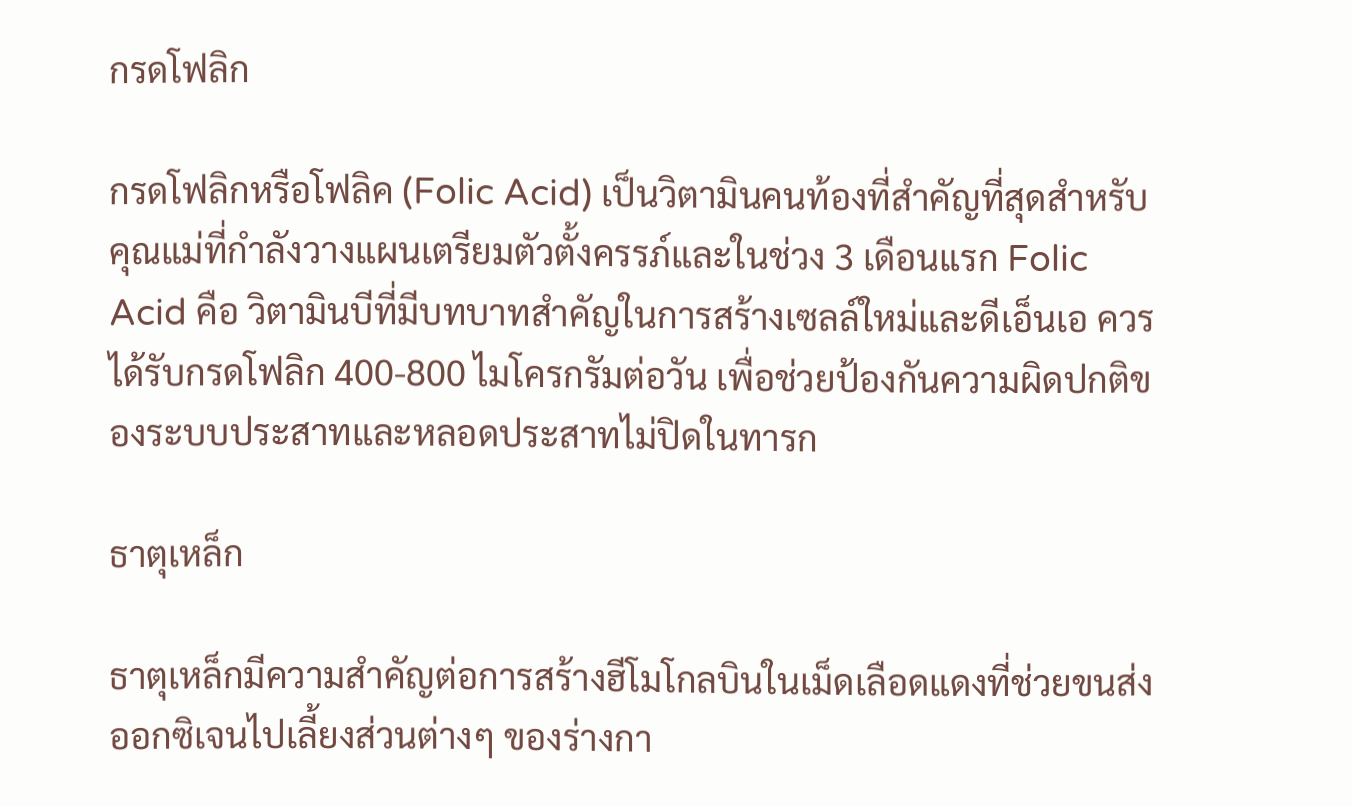กรดโฟลิก

กรดโฟลิกหรือโฟลิค (Folic Acid) เป็นวิตามินคนท้องที่สำคัญที่สุดสำหรับคุณแม่ที่กำลังวางแผนเตรียมตัวตั้งครรภ์และในช่วง 3 เดือนแรก Folic Acid คือ วิตามินบีที่มีบทบาทสำคัญในการสร้างเซลล์ใหม่และดีเอ็นเอ ควรได้รับกรดโฟลิก 400-800 ไมโครกรัมต่อวัน เพื่อช่วยป้องกันความผิดปกติของระบบประสาทและหลอดประสาทไม่ปิดในทารก

ธาตุเหล็ก

ธาตุเหล็กมีความสำคัญต่อการสร้างฮีโมโกลบินในเม็ดเลือดแดงที่ช่วยขนส่งออกซิเจนไปเลี้ยงส่วนต่างๆ ของร่างกา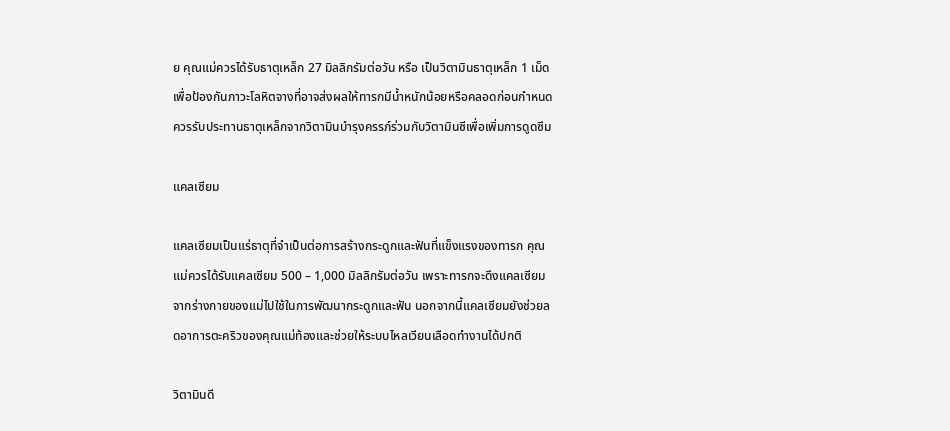ย คุณแม่ควรได้รับธาตุเหล็ก 27 มิลลิกรัมต่อวัน หรือ เป็นวิตามินธาตุเหล็ก 1 เม็ด เพื่อป้องกันภาวะโลหิตจางที่อาจส่งผลให้ทารกมีน้ำหนักน้อยหรือคลอดก่อนกำหนด ควรรับประทานธาตุเหล็กจากวิตามินบำรุงครรภ์ร่วมกับวิตามินซีเพื่อเพิ่มการดูดซึม

แคลเซียม

แคลเซียมเป็นแร่ธาตุที่จำเป็นต่อการสร้างกระดูกและฟันที่แข็งแรงของทารก คุณแม่ควรได้รับแคลเซียม 500 – 1,000 มิลลิกรัมต่อวัน เพราะทารกจะดึงแคลเซียมจากร่างกายของแม่ไปใช้ในการพัฒนากระดูกและฟัน นอกจากนี้แคลเซียมยังช่วยลดอาการตะคริวของคุณแม่ท้องและช่วยให้ระบบไหลเวียนเลือดทำงานได้ปกติ

วิตามินดี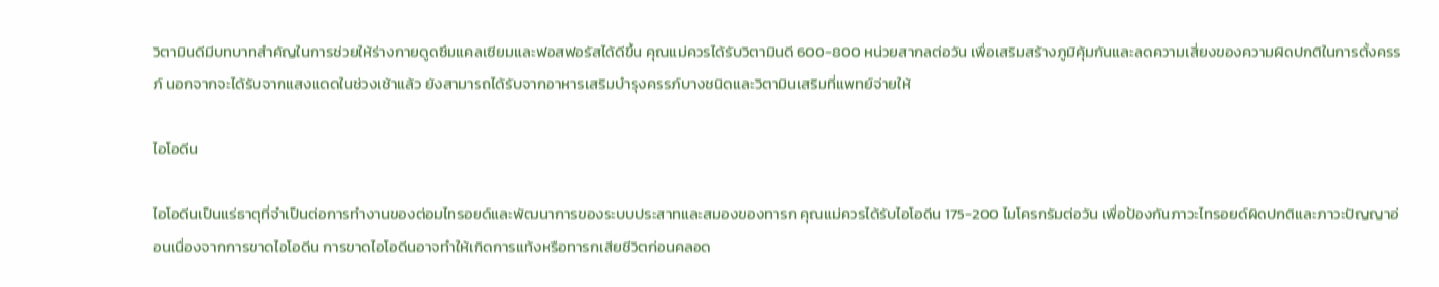วิตามินดีมีบทบาทสำคัญในการช่วยให้ร่างกายดูดซึมแคลเซียมและฟอสฟอรัสได้ดีขึ้น คุณแม่ควรได้รับวิตามินดี 600-800 หน่วยสากลต่อวัน เพื่อเสริมสร้างภูมิคุ้มกันและลดความเสี่ยงของความผิดปกติในการตั้งครรภ์ นอกจากจะได้รับจากแสงแดดในช่วงเช้าแล้ว ยังสามารถได้รับจากอาหารเสริมบำรุงครรภ์บางชนิดและวิตามินเสริมที่แพทย์จ่ายให้

ไอโอดีน

ไอโอดีนเป็นแร่ธาตุที่จำเป็นต่อการทำงานของต่อมไทรอยด์และพัฒนาการของระบบประสาทและสมองของทารก คุณแม่ควรได้รับไอโอดีน 175-200 ไมโครกรัมต่อวัน เพื่อป้องกันภาวะไทรอยด์ผิดปกติและภาวะปัญญาอ่อนเนื่องจากการขาดไอโอดีน การขาดไอโอดีนอาจทำให้เกิดการแท้งหรือทารกเสียชีวิตก่อนคลอด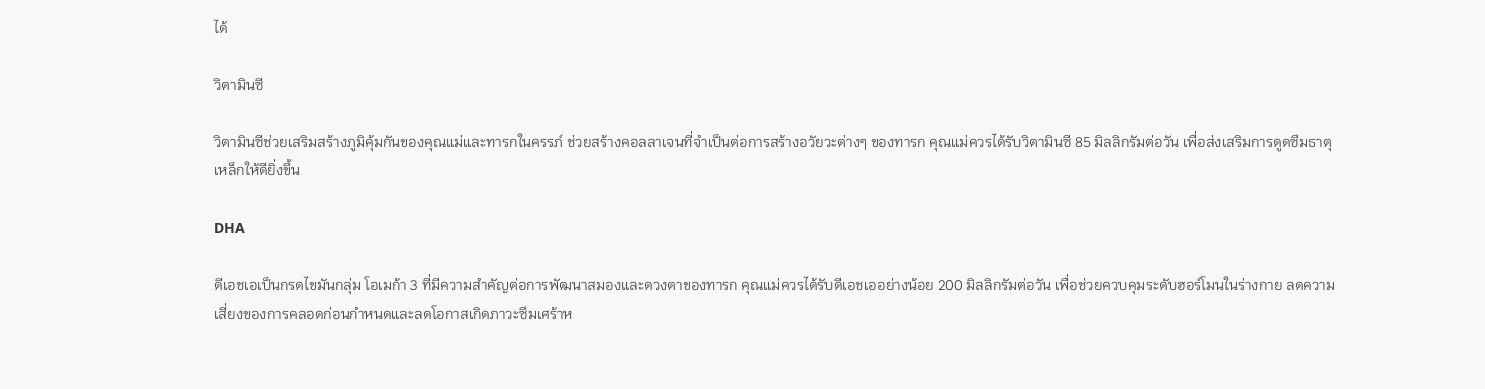ได้

วิตามินซี

วิตามินซีช่วยเสริมสร้างภูมิคุ้มกันของคุณแม่และทารกในครรภ์ ช่วยสร้างคอลลาเจนที่จำเป็นต่อการสร้างอวัยวะต่างๆ ของทารก คุณแม่ควรได้รับวิตามินซี 85 มิลลิกรัมต่อวัน เพื่อส่งเสริมการดูดซึมธาตุเหล็กให้ดียิ่งขึ้น

DHA

ดีเอชเอเป็นกรดไขมันกลุ่ม โอเมก้า 3 ที่มีความสำคัญต่อการพัฒนาสมองและดวงตาของทารก คุณแม่ควรได้รับดีเอชเออย่างน้อย 200 มิลลิกรัมต่อวัน เพื่อช่วยควบคุมระดับฮอร์โมนในร่างกาย ลดความเสี่ยงของการคลอดก่อนกำหนดและลดโอกาสเกิดภาวะซึมเศร้าห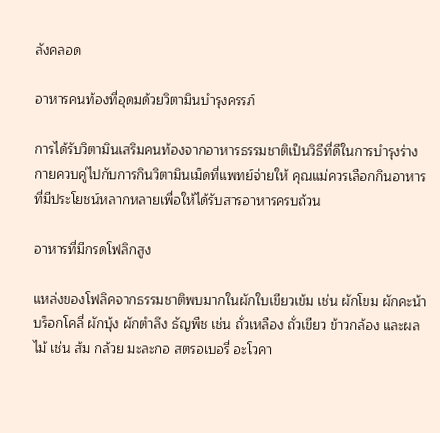ลังคลอด

อาหารคนท้องที่อุดมด้วยวิตามินบำรุงครรภ์

การได้รับวิตามินเสริมคนท้องจากอาหารธรรมชาติเป็นวิธีที่ดีในการบำรุงร่างกายควบคู่ไปกับการกินวิตามินเม็ดที่แพทย์จ่ายให้ คุณแม่ควรเลือกกินอาหารที่มีประโยชน์หลากหลายเพื่อให้ได้รับสารอาหารครบถ้วน

อาหารที่มีกรดโฟลิกสูง

แหล่งของโฟลิคจากธรรมชาติพบมากในผักใบเขียวเข้ม เช่น ผักโขม ผักคะน้า บร็อกโคลี่ ผักบุ้ง ผักตำลึง ธัญพืช เช่น ถั่วเหลือง ถั่วเขียว ข้าวกล้อง และผลไม้ เช่น ส้ม กล้วย มะละกอ สตรอเบอรี่ อะโวคา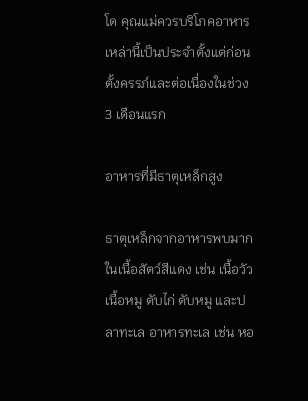โด คุณแม่ควรบริโภคอาหารเหล่านี้เป็นประจำตั้งแต่ก่อนตั้งครรภ์และต่อเนื่องในช่วง 3 เดือนแรก

อาหารที่มีธาตุเหล็กสูง

ธาตุเหล็กจากอาหารพบมากในเนื้อสัตว์สีแดง เช่น เนื้อวัว เนื้อหมู ตับไก่ ตับหมู และปลาทะเล อาหารทะเล เช่น หอ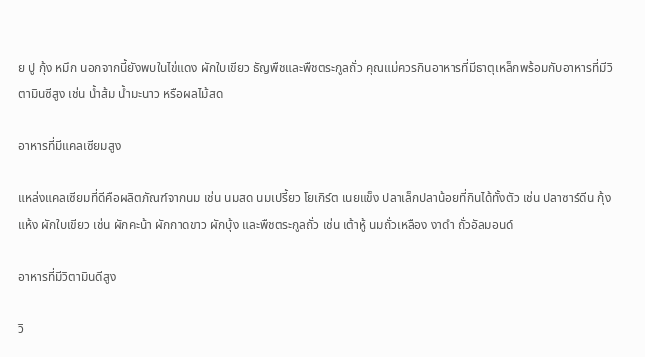ย ปู กุ้ง หมึก นอกจากนี้ยังพบในไข่แดง ผักใบเขียว ธัญพืชและพืชตระกูลถั่ว คุณแม่ควรกินอาหารที่มีธาตุเหล็กพร้อมกับอาหารที่มีวิตามินซีสูง เช่น น้ำส้ม น้ำมะนาว หรือผลไม้สด

อาหารที่มีแคลเซียมสูง

แหล่งแคลเซียมที่ดีคือผลิตภัณฑ์จากนม เช่น นมสด นมเปรี้ยว โยเกิร์ต เนยแข็ง ปลาเล็กปลาน้อยที่กินได้ทั้งตัว เช่น ปลาซาร์ดีน กุ้งแห้ง ผักใบเขียว เช่น ผักคะน้า ผักกาดขาว ผักบุ้ง และพืชตระกูลถั่ว เช่น เต้าหู้ นมถั่วเหลือง งาดำ ถั่วอัลมอนด์

อาหารที่มีวิตามินดีสูง

วิ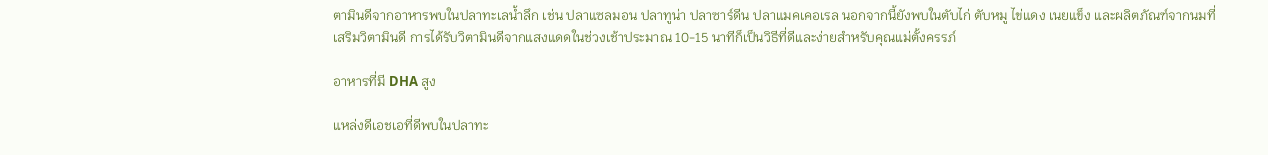ตามินดีจากอาหารพบในปลาทะเลน้ำลึก เช่น ปลาแซลมอน ปลาทูน่า ปลาซาร์ดีน ปลาแมคเคอเรล นอกจากนี้ยังพบในตับไก่ ตับหมู ไข่แดง เนยแข็ง และผลิตภัณฑ์จากนมที่เสริมวิตามินดี การได้รับวิตามินดีจากแสงแดดในช่วงเช้าประมาณ 10-15 นาทีก็เป็นวิธีที่ดีและง่ายสำหรับคุณแม่ตั้งครรภ์

อาหารที่มี DHA สูง

แหล่งดีเอชเอที่ดีพบในปลาทะ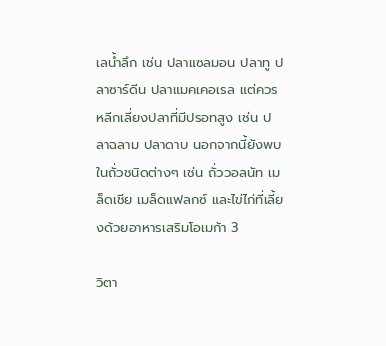เลน้ำลึก เช่น ปลาแซลมอน ปลาทู ปลาซาร์ดีน ปลาแมคเคอเรล แต่ควรหลีกเลี่ยงปลาที่มีปรอทสูง เช่น ปลาฉลาม ปลาดาบ นอกจากนี้ยังพบในถั่วชนิดต่างๆ เช่น ถั่ววอลนัท เมล็ดเชีย เมล็ดแฟลกซ์ และไข่ไก่ที่เลี้ยงด้วยอาหารเสริมโอเมก้า 3

วิตา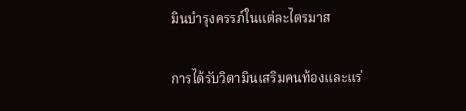มินบำรุงครรภ์ในแต่ละไตรมาส

การได้รับวิตามินเสริมคนท้องและแร่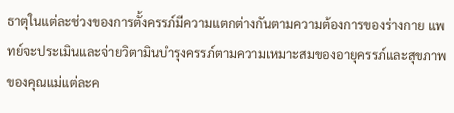ธาตุในแต่ละช่วงของการตั้งครรภ์มีความแตกต่างกันตามความต้องการของร่างกาย แพทย์จะประเมินและจ่ายวิตามินบำรุงครรภ์ตามความเหมาะสมของอายุครรภ์และสุขภาพของคุณแม่แต่ละค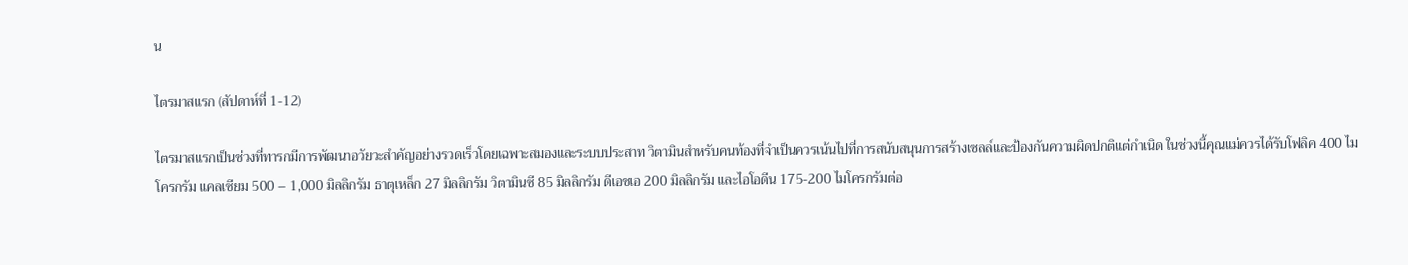น

ไตรมาสแรก (สัปดาห์ที่ 1-12)

ไตรมาสแรกเป็นช่วงที่ทารกมีการพัฒนาอวัยวะสำคัญอย่างรวดเร็วโดยเฉพาะสมองและระบบประสาท วิตามินสำหรับคนท้องที่จำเป็นควรเน้นไปที่การสนับสนุนการสร้างเซลล์และป้องกันความผิดปกติแต่กำเนิด ในช่วงนี้คุณแม่ควรได้รับโฟลิค 400 ไมโครกรัม แคลเซียม 500 – 1,000 มิลลิกรัม ธาตุเหล็ก 27 มิลลิกรัม วิตามินซี 85 มิลลิกรัม ดีเอชเอ 200 มิลลิกรัม และไอโอดีน 175-200 ไมโครกรัมต่อ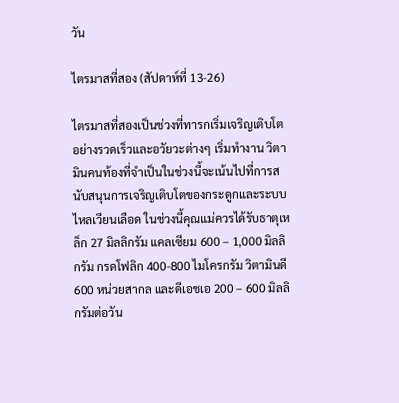วัน

ไตรมาสที่สอง (สัปดาห์ที่ 13-26)

ไตรมาสที่สองเป็นช่วงที่ทารกเริ่มเจริญเติบโตอย่างรวดเร็วและอวัยวะต่างๆ เริ่มทำงาน วิตามินคนท้องที่จำเป็นในช่วงนี้จะเน้นไปที่การสนับสนุนการเจริญเติบโตของกระดูกและระบบไหลเวียนเลือด ในช่วงนี้คุณแม่ควรได้รับธาตุเหล็ก 27 มิลลิกรัม แคลเซียม 600 – 1,000 มิลลิกรัม กรดโฟลิก 400-800 ไมโครกรัม วิตามินดี 600 หน่วยสากล และดีเอชเอ 200 – 600 มิลลิกรัมต่อวัน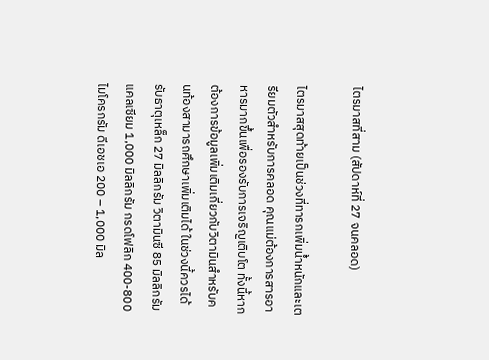ไตรมาสที่สาม (สัปดาห์ที่ 27 จนคลอด)

ไตรมาสสุดท้ายเป็นช่วงที่ทารกเพิ่มน้ำหนักและเตรียมตัวสำหรับการคลอด คุณแม่ต้องการสารอาหารมากขึ้นเพื่อรองรับการเจริญเติบโต ทั้งนี้หากต้องการข้อมูลเพิ่มเติมเกี่ยวกับวิตามินสำหรับคนท้องสามารถศึกษาเพิ่มเติมได้ ในช่วงนี้ควรได้รับธาตุเหล็ก 27 มิลลิกรัม วิตามินซี 85 มิลลิกรัม แคลเซียม 1,000 มิลลิกรัม กรดโฟลิก 400-800 ไมโครกรัม ดีเอชเอ 200 – 1,000 มิล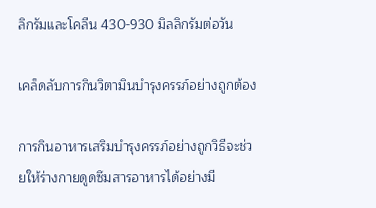ลิกรัมและโคลีน 430-930 มิลลิกรัมต่อวัน

เคล็ดลับการกินวิตามินบำรุงครรภ์อย่างถูกต้อง

การกินอาหารเสริมบำรุงครรภ์อย่างถูกวิธีจะช่วยให้ร่างกายดูดซึมสารอาหารได้อย่างมี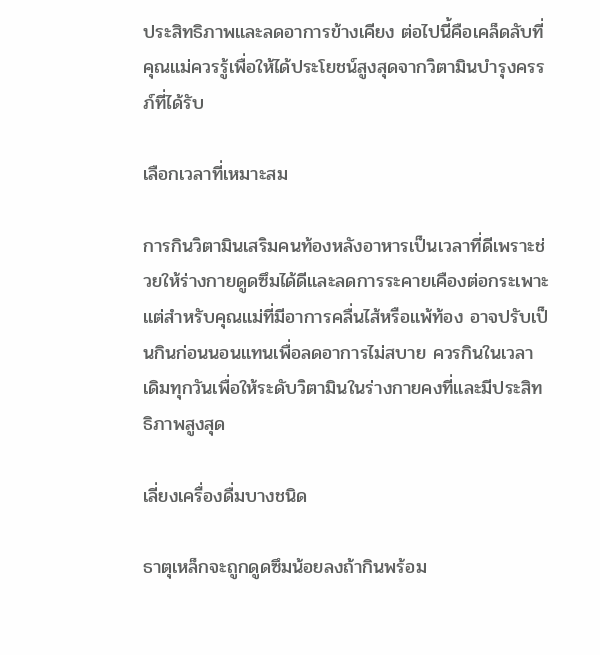ประสิทธิภาพและลดอาการข้างเคียง ต่อไปนี้คือเคล็ดลับที่คุณแม่ควรรู้เพื่อให้ได้ประโยชน์สูงสุดจากวิตามินบำรุงครรภ์ที่ได้รับ

เลือกเวลาที่เหมาะสม

การกินวิตามินเสริมคนท้องหลังอาหารเป็นเวลาที่ดีเพราะช่วยให้ร่างกายดูดซึมได้ดีและลดการระคายเคืองต่อกระเพาะ แต่สำหรับคุณแม่ที่มีอาการคลื่นไส้หรือแพ้ท้อง อาจปรับเป็นกินก่อนนอนแทนเพื่อลดอาการไม่สบาย ควรกินในเวลาเดิมทุกวันเพื่อให้ระดับวิตามินในร่างกายคงที่และมีประสิทธิภาพสูงสุด

เลี่ยงเครื่องดื่มบางชนิด

ธาตุเหล็กจะถูกดูดซึมน้อยลงถ้ากินพร้อม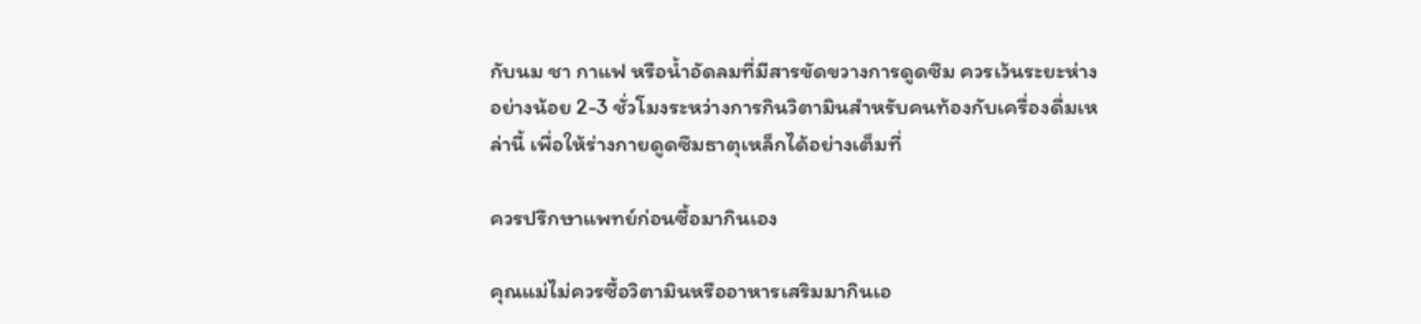กับนม ชา กาแฟ หรือน้ำอัดลมที่มีสารขัดขวางการดูดซึม ควรเว้นระยะห่างอย่างน้อย 2-3 ชั่วโมงระหว่างการกินวิตามินสำหรับคนท้องกับเครื่องดื่มเหล่านี้ เพื่อให้ร่างกายดูดซึมธาตุเหล็กได้อย่างเต็มที่

ควรปรึกษาแพทย์ก่อนซื้อมากินเอง

คุณแม่ไม่ควรซื้อวิตามินหรืออาหารเสริมมากินเอ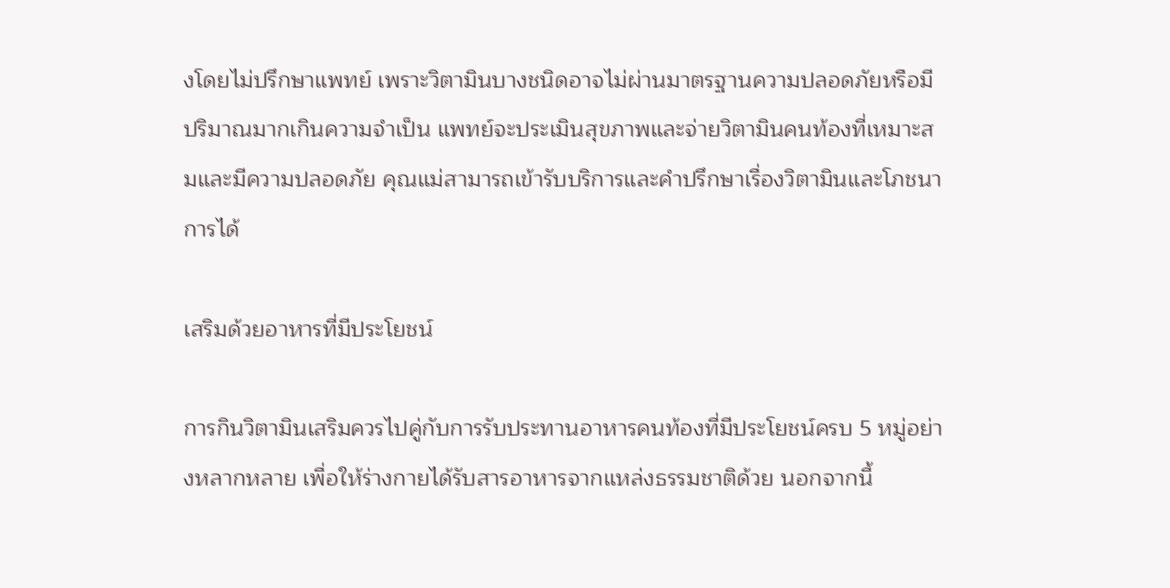งโดยไม่ปรึกษาแพทย์ เพราะวิตามินบางชนิดอาจไม่ผ่านมาตรฐานความปลอดภัยหรือมีปริมาณมากเกินความจำเป็น แพทย์จะประเมินสุขภาพและจ่ายวิตามินคนท้องที่เหมาะสมและมีความปลอดภัย คุณแม่สามารถเข้ารับบริการและคำปรึกษาเรื่องวิตามินและโภชนาการได้

เสริมด้วยอาหารที่มีประโยชน์

การกินวิตามินเสริมควรไปคู่กับการรับประทานอาหารคนท้องที่มีประโยชน์ครบ 5 หมู่อย่างหลากหลาย เพื่อให้ร่างกายได้รับสารอาหารจากแหล่งธรรมชาติด้วย นอกจากนี้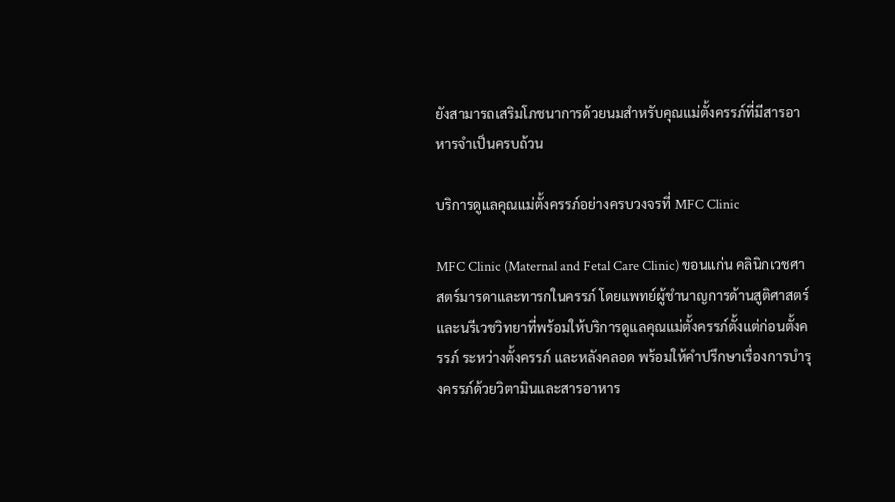ยังสามารถเสริมโภชนาการด้วยนมสำหรับคุณแม่ตั้งครรภ์ที่มีสารอาหารจำเป็นครบถ้วน

บริการดูแลคุณแม่ตั้งครรภ์อย่างครบวงจรที่ MFC Clinic

MFC Clinic (Maternal and Fetal Care Clinic) ขอนแก่น คลินิกเวชศาสตร์มารดาและทารกในครรภ์ โดยแพทย์ผู้ชำนาญการด้านสูติศาสตร์และนรีเวชวิทยาที่พร้อมให้บริการดูแลคุณแม่ตั้งครรภ์ตั้งแต่ก่อนตั้งครรภ์ ระหว่างตั้งครรภ์ และหลังคลอด พร้อมให้คำปรึกษาเรื่องการบำรุงครรภ์ด้วยวิตามินและสารอาหาร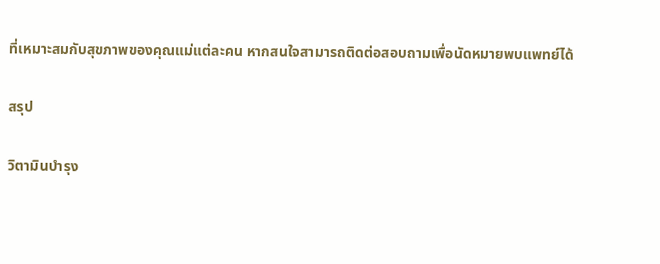ที่เหมาะสมกับสุขภาพของคุณแม่แต่ละคน หากสนใจสามารถติดต่อสอบถามเพื่อนัดหมายพบแพทย์ได้

สรุป

วิตามินบำรุง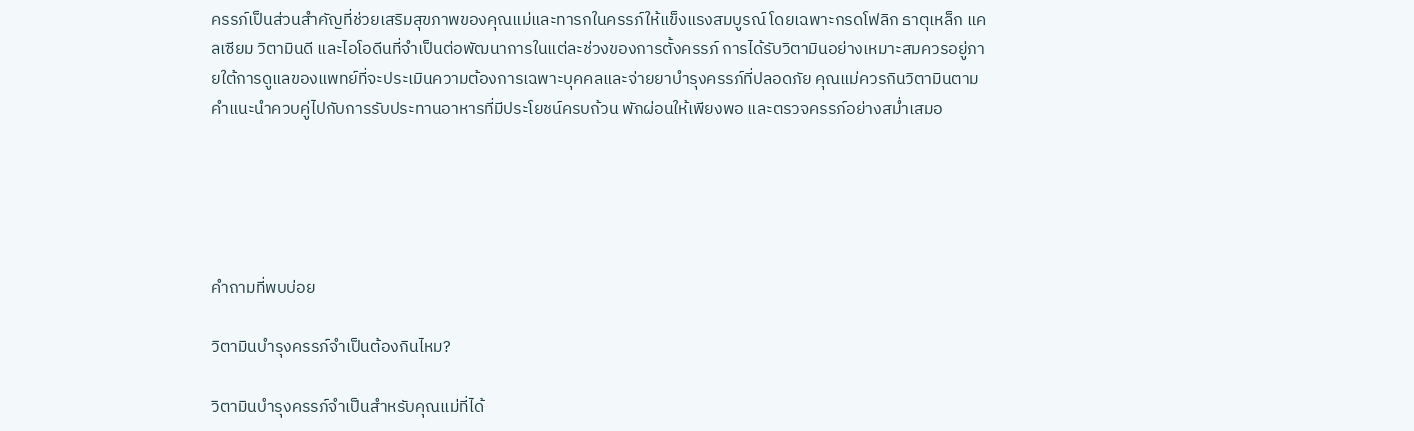ครรภ์เป็นส่วนสำคัญที่ช่วยเสริมสุขภาพของคุณแม่และทารกในครรภ์ให้แข็งแรงสมบูรณ์ โดยเฉพาะกรดโฟลิก ธาตุเหล็ก แคลเซียม วิตามินดี และไอโอดีนที่จำเป็นต่อพัฒนาการในแต่ละช่วงของการตั้งครรภ์ การได้รับวิตามินอย่างเหมาะสมควรอยู่ภายใต้การดูแลของแพทย์ที่จะประเมินความต้องการเฉพาะบุคคลและจ่ายยาบำรุงครรภ์ที่ปลอดภัย คุณแม่ควรกินวิตามินตามคำแนะนำควบคู่ไปกับการรับประทานอาหารที่มีประโยชน์ครบถ้วน พักผ่อนให้เพียงพอ และตรวจครรภ์อย่างสม่ำเสมอ





คำถามที่พบบ่อย

วิตามินบำรุงครรภ์จำเป็นต้องกินไหม?

วิตามินบำรุงครรภ์จำเป็นสำหรับคุณแม่ที่ได้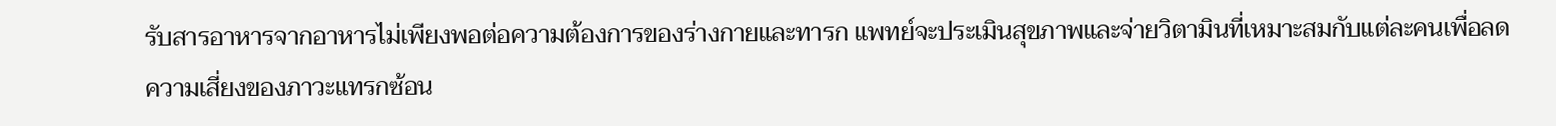รับสารอาหารจากอาหารไม่เพียงพอต่อความต้องการของร่างกายและทารก แพทย์จะประเมินสุขภาพและจ่ายวิตามินที่เหมาะสมกับแต่ละคนเพื่อลดความเสี่ยงของภาวะแทรกซ้อน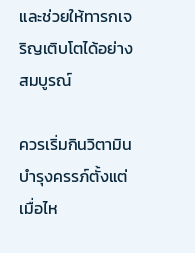และช่วยให้ทารกเจริญเติบโตได้อย่างสมบูรณ์

ควรเริ่มกินวิตามินบำรุงครรภ์ตั้งแต่เมื่อไห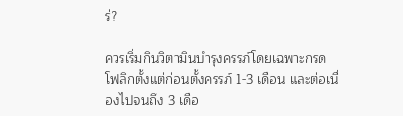ร่?

ควรเริ่มกินวิตามินบำรุงครรภ์โดยเฉพาะกรดโฟลิกตั้งแต่ก่อนตั้งครรภ์ 1-3 เดือน และต่อเนื่องไปจนถึง 3 เดือ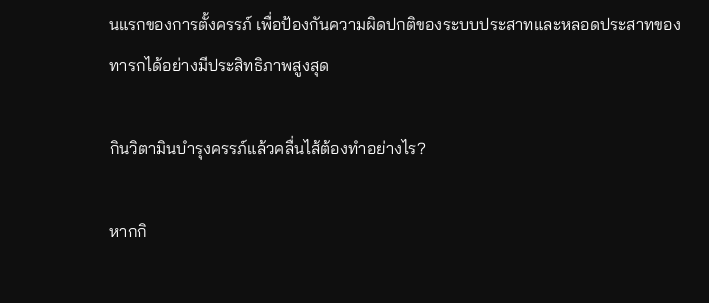นแรกของการตั้งครรภ์ เพื่อป้องกันความผิดปกติของระบบประสาทและหลอดประสาทของทารกได้อย่างมีประสิทธิภาพสูงสุด

กินวิตามินบำรุงครรภ์แล้วคลื่นไส้ต้องทำอย่างไร?

หากกิ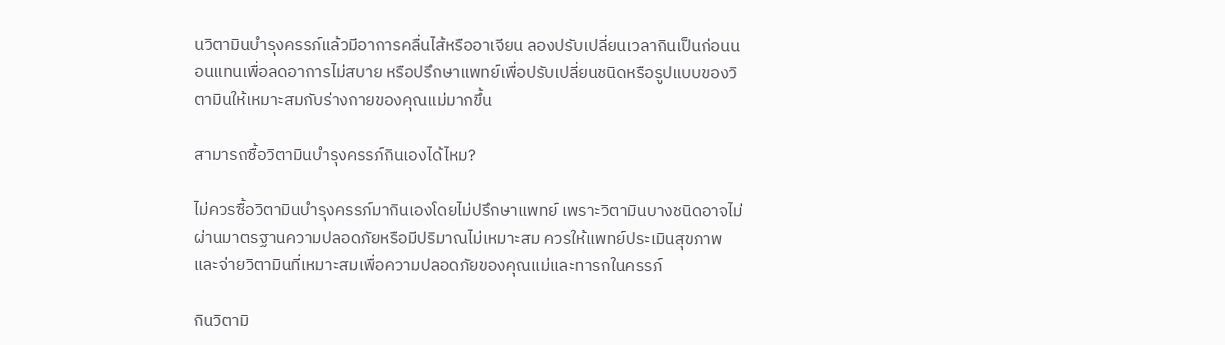นวิตามินบำรุงครรภ์แล้วมีอาการคลื่นไส้หรืออาเจียน ลองปรับเปลี่ยนเวลากินเป็นก่อนนอนแทนเพื่อลดอาการไม่สบาย หรือปรึกษาแพทย์เพื่อปรับเปลี่ยนชนิดหรือรูปแบบของวิตามินให้เหมาะสมกับร่างกายของคุณแม่มากขึ้น

สามารถซื้อวิตามินบำรุงครรภ์กินเองได้ไหม?

ไม่ควรซื้อวิตามินบำรุงครรภ์มากินเองโดยไม่ปรึกษาแพทย์ เพราะวิตามินบางชนิดอาจไม่ผ่านมาตรฐานความปลอดภัยหรือมีปริมาณไม่เหมาะสม ควรให้แพทย์ประเมินสุขภาพและจ่ายวิตามินที่เหมาะสมเพื่อความปลอดภัยของคุณแม่และทารกในครรภ์

กินวิตามิ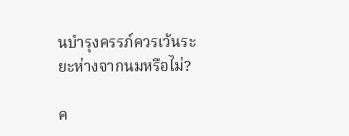นบำรุงครรภ์ควรเว้นระยะห่างจากนมหรือไม่?

ค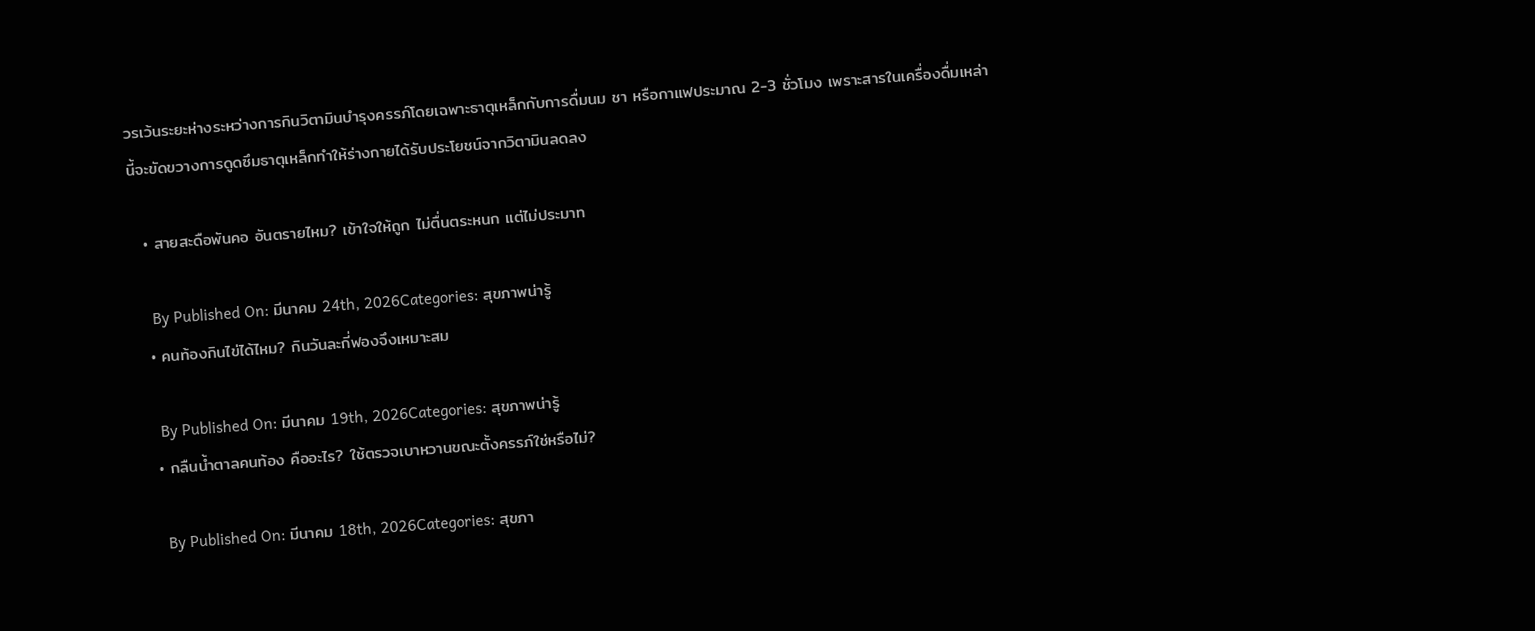วรเว้นระยะห่างระหว่างการกินวิตามินบำรุงครรภ์โดยเฉพาะธาตุเหล็กกับการดื่มนม ชา หรือกาแฟประมาณ 2-3 ชั่วโมง เพราะสารในเครื่องดื่มเหล่านี้จะขัดขวางการดูดซึมธาตุเหล็กทำให้ร่างกายได้รับประโยชน์จากวิตามินลดลง

  • สายสะดือพันคอ อันตรายไหม? เข้าใจให้ถูก ไม่ตื่นตระหนก แต่ไม่ประมาท

    By Published On: มีนาคม 24th, 2026Categories: สุขภาพน่ารู้
  • คนท้องกินไข่ได้ไหม? กินวันละกี่ฟองจึงเหมาะสม

    By Published On: มีนาคม 19th, 2026Categories: สุขภาพน่ารู้
  • กลืนน้ำตาลคนท้อง คืออะไร? ใช้ตรวจเบาหวานขณะตั้งครรภ์ใช่หรือไม่?

    By Published On: มีนาคม 18th, 2026Categories: สุขภา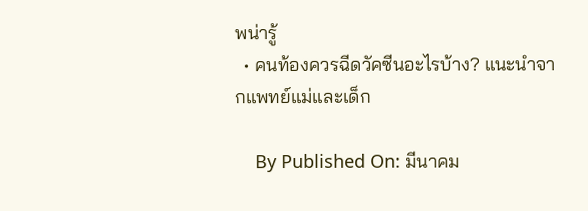พน่ารู้
  • คนท้องควรฉีดวัคซีนอะไรบ้าง? แนะนำจากแพทย์แม่และเด็ก

    By Published On: มีนาคม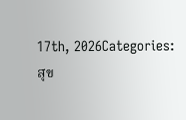17th, 2026Categories: สุข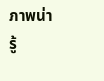ภาพน่ารู้